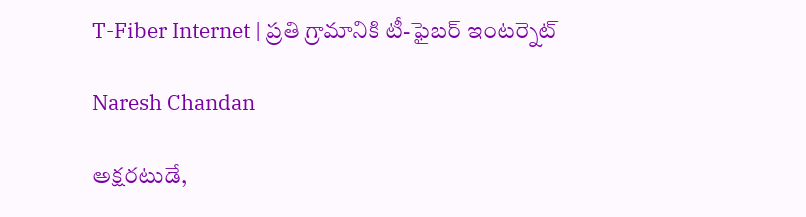T-Fiber Internet | ప్రతి గ్రామానికి టీ-ఫైబర్ ఇంటర్నెట్

Naresh Chandan

అక్షరటుడే,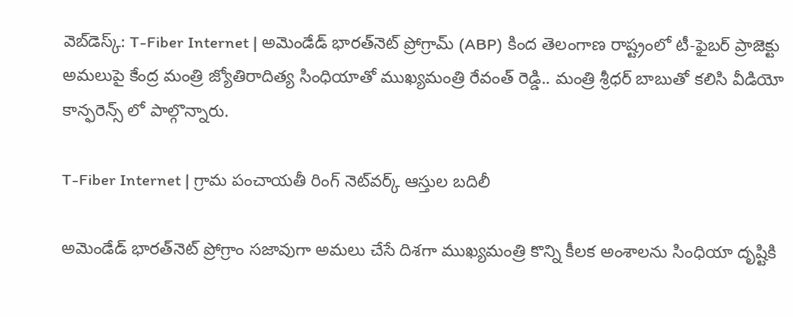వెబ్‌డెస్క్‌: T-Fiber Internet | అమెండేడ్ భారత్‌నెట్ ప్రోగ్రామ్ (ABP) కింద తెలంగాణ రాష్ట్రంలో టీ-ఫైబర్ ప్రాజెక్టు అమలుపై కేంద్ర మంత్రి జ్యోతిరాదిత్య సింధియాతో ముఖ్యమంత్రి రేవంత్ రెడ్డి.. మంత్రి శ్రీధర్ బాబుతో కలిసి వీడియో కాన్ఫరెన్స్ లో పాల్గొన్నారు.

T-Fiber Internet | గ్రామ పంచాయతీ రింగ్ నెట్‌వర్క్ ఆస్తుల బదిలీ

అమెండేడ్ భారత్‌నెట్ ప్రోగ్రాం సజావుగా అమలు చేసే దిశగా ముఖ్యమంత్రి కొన్ని కీలక అంశాలను సింధియా దృష్టికి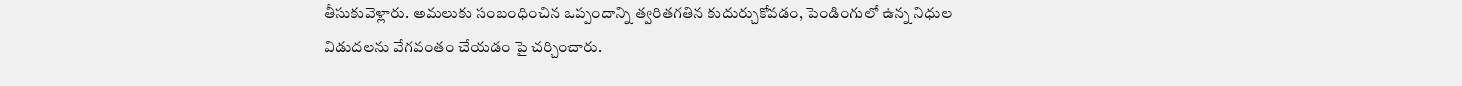తీసుకువెళ్లారు. అమలుకు సంబంధించిన ఒప్పందాన్ని త్వరితగతిన కుదుర్చుకోవడం, పెండింగులో ఉన్న నిధుల విడుదలను వేగవంతం చేయడం పై చర్చించారు.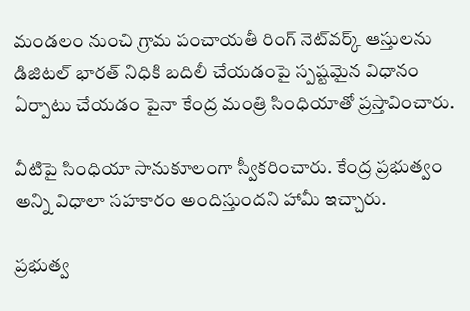మండలం నుంచి గ్రామ పంచాయతీ రింగ్ నెట్‌వర్క్ ఆస్తులను డిజిటల్ భారత్ నిధికి బదిలీ చేయడంపై స్పష్టమైన విధానం ఏర్పాటు చేయడం పైనా కేంద్ర మంత్రి సింధియాతో ప్రస్తావించారు.

వీటిపై సింధియా సానుకూలంగా స్వీకరించారు. కేంద్ర ప్రభుత్వం అన్ని విధాలా సహకారం అందిస్తుందని హామీ ఇచ్చారు.

ప్రభుత్వ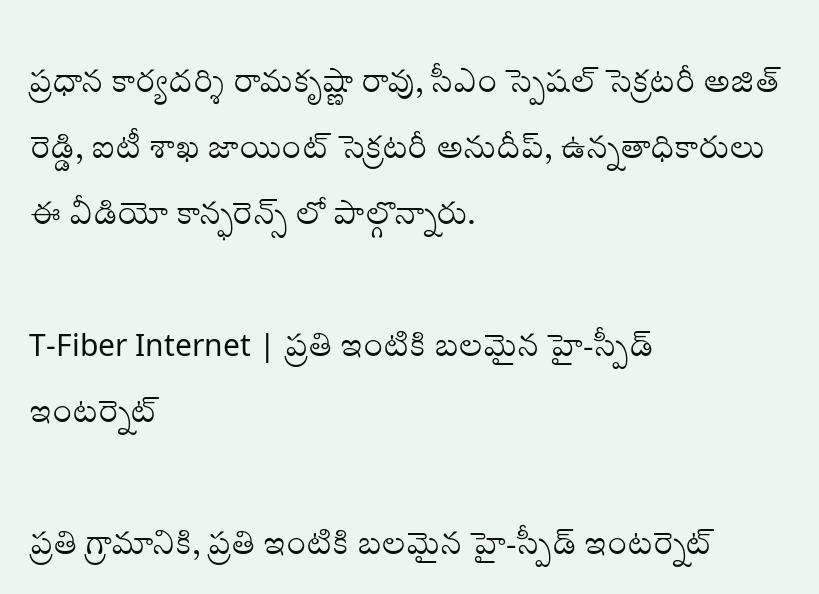ప్రధాన కార్యదర్శి రామకృష్ణా రావు, సీఎం స్పెషల్ సెక్రటరీ అజిత్ రెడ్డి, ఐటీ శాఖ జాయింట్ సెక్రటరీ అనుదీప్, ఉన్నతాధికారులు ఈ వీడియో కాన్ఫరెన్స్ లో పాల్గొన్నారు.

T-Fiber Internet | ప్రతి ఇంటికి బలమైన హై-స్పీడ్ ఇంటర్నెట్

ప్రతి గ్రామానికి, ప్రతి ఇంటికి బలమైన హై-స్పీడ్ ఇంటర్నెట్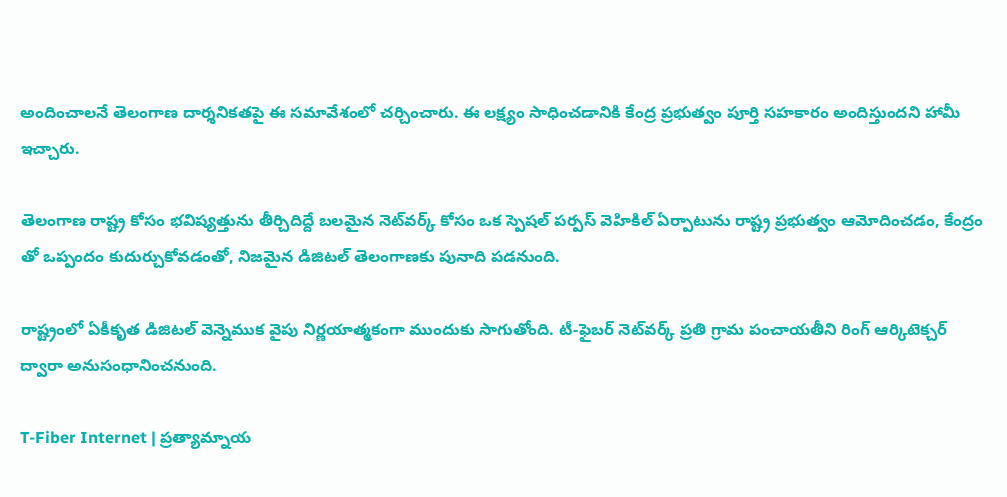అందించాలనే తెలంగాణ దార్శనికతపై ఈ సమావేశంలో చర్చించారు. ఈ లక్ష్యం సాధించడానికి కేంద్ర ప్రభుత్వం పూర్తి సహకారం అందిస్తుందని హామీ ఇచ్చారు.

తెలంగాణ రాష్ట్ర కోసం భవిష్యత్తును తీర్చిదిద్దే బలమైన నెట్‌వర్క్ కోసం ఒక స్పెషల్ పర్పస్ వెహికిల్ ఏర్పాటును రాష్ట్ర ప్రభుత్వం ఆమోదించడం, కేంద్రం తో ఒప్పందం కుదుర్చుకోవడంతో, నిజమైన డిజిటల్ తెలంగాణకు పునాది పడనుంది.

రాష్ట్రంలో ఏకీకృత డిజిటల్ వెన్నెముక వైపు నిర్ణయాత్మకంగా ముందుకు సాగుతోంది. టీ-ఫైబర్ నెట్‌వర్క్ ప్రతి గ్రామ పంచాయతీని రింగ్ ఆర్కిటెక్చర్ ద్వారా అనుసంధానించనుంది.

T-Fiber Internet | ప్రత్యామ్నాయ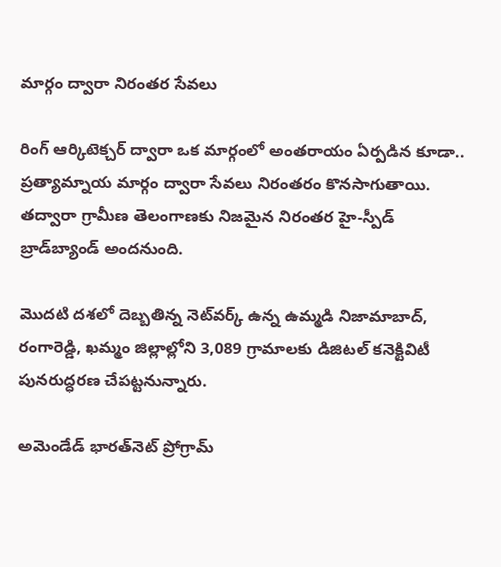మార్గం ద్వారా నిరంతర సేవలు

రింగ్ ఆర్కిటెక్చర్ ద్వారా ఒక మార్గంలో అంతరాయం ఏర్పడిన కూడా.. ప్రత్యామ్నాయ మార్గం ద్వారా సేవలు నిరంతరం కొనసాగుతాయి. తద్వారా గ్రామీణ తెలంగాణకు నిజమైన నిరంతర హై-స్పీడ్ బ్రాడ్‌బ్యాండ్ అందనుంది.

మొదటి దశలో దెబ్బతిన్న నెట్‌వర్క్ ఉన్న ఉమ్మడి నిజామాబాద్, రంగారెడ్డి, ఖమ్మం జిల్లాల్లోని 3,089 గ్రామాలకు డిజిటల్ కనెక్టివిటీ పునరుద్ధరణ చేపట్టనున్నారు.

అమెండేడ్ భారత్‌నెట్ ప్రోగ్రామ్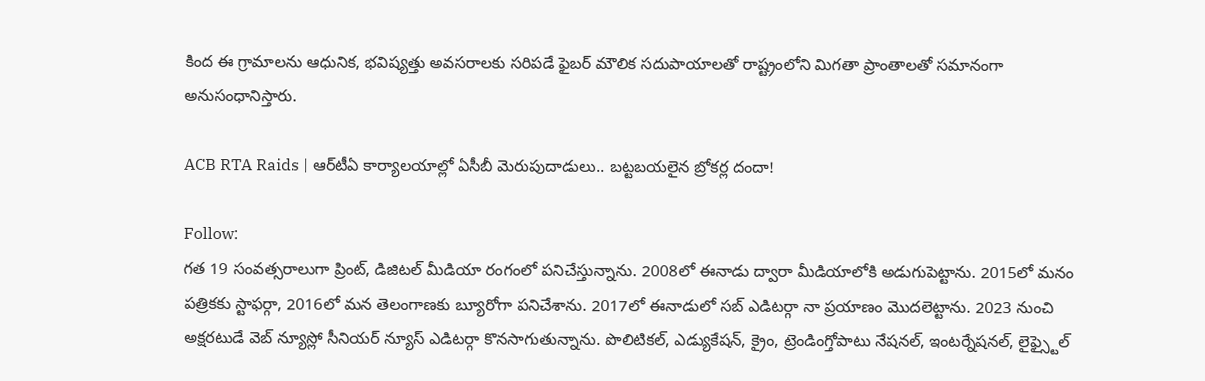కింద ఈ గ్రామాలను ఆధునిక, భవిష్యత్తు అవసరాలకు సరిపడే ఫైబర్ మౌలిక సదుపాయాలతో రాష్ట్రంలోని మిగతా ప్రాంతాలతో సమానంగా అనుసంధానిస్తారు.

ACB RTA Raids | ఆర్‌టీఏ కార్యాలయాల్లో ఏసీబీ మెరుపుదాడులు.. బట్టబయలైన బ్రోకర్ల దందా!

Follow:
గత 19 సంవత్సరాలుగా ప్రింట్, డిజిటల్ మీడియా రంగంలో పనిచేస్తున్నాను. 2008లో ఈనాడు ద్వారా మీడియాలోకి అడుగుపెట్టాను. 2015లో మనం పత్రికకు స్టాఫర్గా, 2016లో మన తెలంగాణకు బ్యూరోగా పనిచేశాను. 2017లో ఈనాడులో సబ్ ఎడిటర్గా నా ప్రయాణం మొదలెట్టాను. 2023 నుంచి అక్షరటుడే వెబ్ న్యూస్లో సీనియర్ న్యూస్ ఎడిటర్గా కొనసాగుతున్నాను. పొలిటికల్, ఎడ్యుకేషన్, క్రైం, ట్రెండింగ్తోపాటు నేషనల్, ఇంటర్నేషనల్, లైఫ్స్టైల్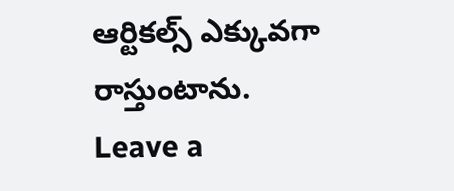ఆర్టికల్స్ ఎక్కువగా రాస్తుంటాను.
Leave a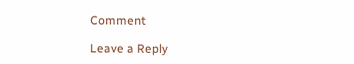Comment

Leave a Reply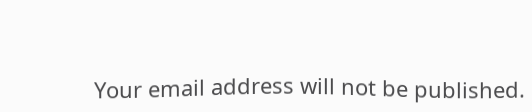Your email address will not be published.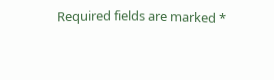Required fields are marked *